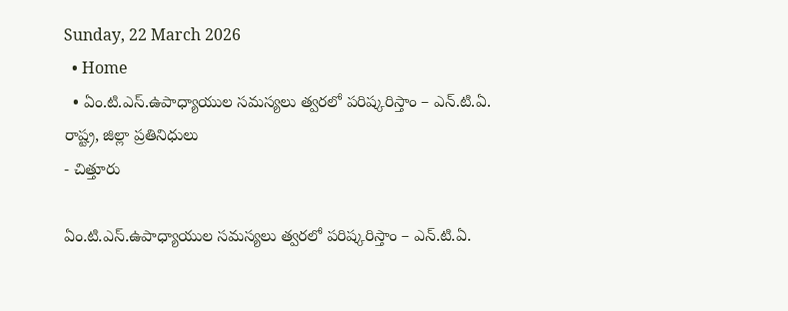Sunday, 22 March 2026
  • Home
  • ఏం.టి.ఎస్.ఉపాధ్యాయుల సమస్యలు త్వరలో పరిష్కరిస్తాం – ఎన్.టి.ఏ. రాష్ట్ర, జిల్లా ప్రతినిధులు
- చిత్తూరు

ఏం.టి.ఎస్.ఉపాధ్యాయుల సమస్యలు త్వరలో పరిష్కరిస్తాం – ఎన్.టి.ఏ.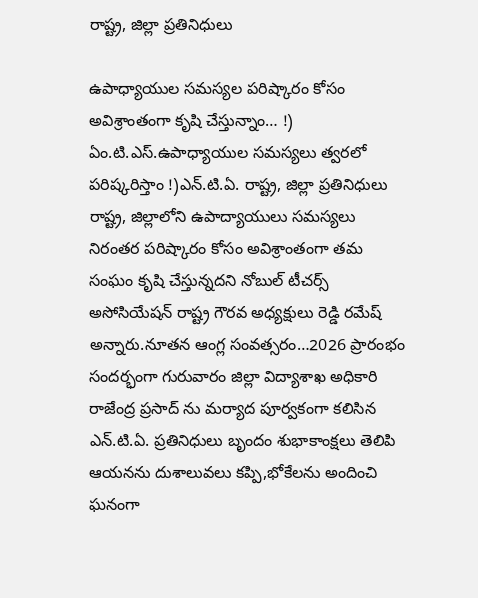రాష్ట్ర, జిల్లా ప్రతినిధులు

ఉపాధ్యాయుల సమస్యల పరిష్కారం కోసం అవిశ్రాంతంగా కృషి చేస్తున్నాం… !) ఏం.టి.ఎస్.ఉపాధ్యాయుల సమస్యలు త్వరలో పరిష్కరిస్తాం !)ఎన్.టి.ఏ. రాష్ట్ర, జిల్లా ప్రతినిధులు రాష్ట్ర, జిల్లాలోని ఉపాద్యాయులు సమస్యలు నిరంతర పరిష్కారం కోసం అవిశ్రాంతంగా తమ సంఘం కృషి చేస్తున్నదని నోబుల్ టీచర్స్ అసోసియేషన్ రాష్ట్ర గౌరవ అధ్యక్షులు రెడ్డి రమేష్ అన్నారు.నూతన ఆంగ్ల సంవత్సరం…2026 ప్రారంభం సందర్భంగా గురువారం జిల్లా విద్యాశాఖ అధికారి రాజేంద్ర ప్రసాద్ ను మర్యాద పూర్వకంగా కలిసిన ఎన్.టి.ఏ. ప్రతినిధులు బృందం శుభాకాంక్షలు తెలిపి ఆయనను దుశాలువలు కప్పి,భోకేలను అందించి ఘనంగా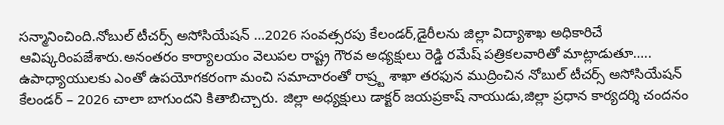సన్మానించింది.నోబుల్ టీచర్స్ అసోసియేషన్ …2026 సంవత్సరపు కేలండర్,డైరీలను జిల్లా విద్యాశాఖ అధికారిచే ఆవిష్కరింపజేశారు.అనంతరం కార్యాలయం వెలుపల రాష్ట్ర గౌరవ అధ్యక్షులు రెడ్డి రమేష్ పత్రికలవారితో మాట్లాడుతూ….. ఉపాధ్యాయులకు ఎంతో ఉపయోగకరంగా మంచి సమాచారంతో రాష్ర్ట శాఖా తరఫున ముద్రించిన నోబుల్ టీచర్స్ అసోసియేషన్ కేలండర్ – 2026 చాలా బాగుందని కితాబిచ్చారు. జిల్లా అధ్యక్షులు డాక్టర్ జయప్రకాష్ నాయుడు,జిల్లా ప్రధాన కార్యదర్శి చందనం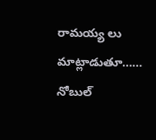రామయ్య లు మాట్లాడుతూ…… నోబుల్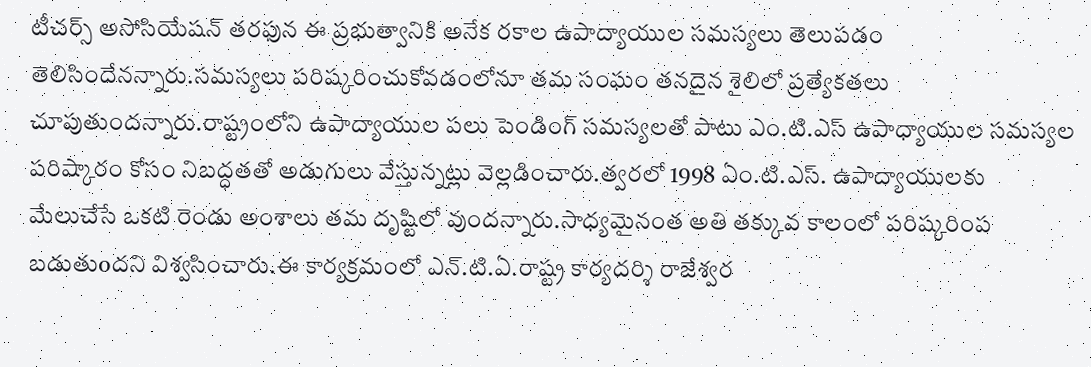టీచర్స్ అసోసియేషన్ తరఫున ఈ ప్రభుత్వానికి అనేక రకాల ఉపాద్యాయుల సమస్యలు తెలుపడం తెలిసిందేనన్నారు.సమస్యలు పరిష్కరించుకోవడంలోనూ తమ సంఘం తనదైన శైలిలో ప్రత్యేకతలు చూపుతుందన్నారు.రాష్ట్రంలోని ఉపాద్యాయుల పలు పెండింగ్ సమస్యలతో పాటు ఎం.టి.ఎస్ ఉపాధ్యాయుల సమస్యల పరిష్కారం కోసం నిబద్ధతతో అడుగులు వేస్తున్నట్లు వెల్లడించారు.త్వరలో 1998 ఏం.టి.ఎస్. ఉపాద్యాయులకు మేలుచేసే ఒకటి రెండు అంశాలు తమ దృష్టిలో వుందన్నారు.సాధ్యమైనంత అతి తక్కువ కాలంలో పరిష్కరింప బడుతుoదని విశ్వసించారు.ఈ కార్యక్రమంలో ఎన్.టి.ఏ.రాష్ట్ర కార్యదర్శి రాజేశ్వర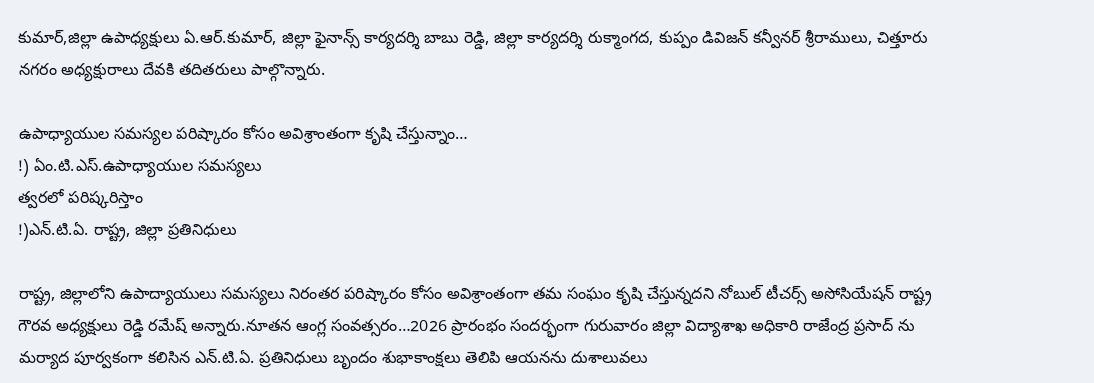కుమార్,జిల్లా ఉపాధ్యక్షులు ఏ.ఆర్.కుమార్, జిల్లా ఫైనాన్స్ కార్యదర్శి బాబు రెడ్డి, జిల్లా కార్యదర్శి రుక్మాంగద, కుప్పం డివిజన్ కన్వీనర్ శ్రీరాములు, చిత్తూరు నగరం అధ్యక్షురాలు దేవకి తదితరులు పాల్గొన్నారు.

ఉపాధ్యాయుల సమస్యల పరిష్కారం కోసం అవిశ్రాంతంగా కృషి చేస్తున్నాం…
!) ఏం.టి.ఎస్.ఉపాధ్యాయుల సమస్యలు
త్వరలో పరిష్కరిస్తాం
!)ఎన్.టి.ఏ. రాష్ట్ర, జిల్లా ప్రతినిధులు

రాష్ట్ర, జిల్లాలోని ఉపాద్యాయులు సమస్యలు నిరంతర పరిష్కారం కోసం అవిశ్రాంతంగా తమ సంఘం కృషి చేస్తున్నదని నోబుల్ టీచర్స్ అసోసియేషన్ రాష్ట్ర గౌరవ అధ్యక్షులు రెడ్డి రమేష్ అన్నారు.నూతన ఆంగ్ల సంవత్సరం…2026 ప్రారంభం సందర్భంగా గురువారం జిల్లా విద్యాశాఖ అధికారి రాజేంద్ర ప్రసాద్ ను మర్యాద పూర్వకంగా కలిసిన ఎన్.టి.ఏ. ప్రతినిధులు బృందం శుభాకాంక్షలు తెలిపి ఆయనను దుశాలువలు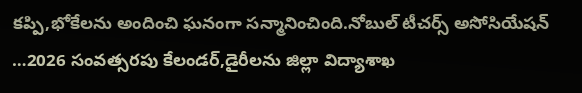కప్పి,భోకేలను అందించి ఘనంగా సన్మానించింది.నోబుల్ టీచర్స్ అసోసియేషన్ …2026 సంవత్సరపు కేలండర్,డైరీలను జిల్లా విద్యాశాఖ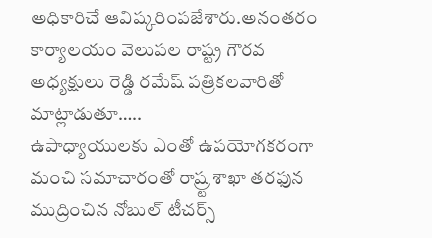అధికారిచే ఆవిష్కరింపజేశారు.అనంతరం కార్యాలయం వెలుపల రాష్ట్ర గౌరవ అధ్యక్షులు రెడ్డి రమేష్ పత్రికలవారితో మాట్లాడుతూ…..
ఉపాధ్యాయులకు ఎంతో ఉపయోగకరంగా మంచి సమాచారంతో రాష్ర్ట శాఖా తరఫున ముద్రించిన నోబుల్ టీచర్స్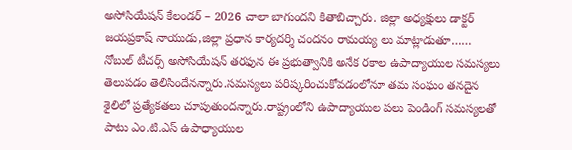అసోసియేషన్ కేలండర్ – 2026 చాలా బాగుందని కితాబిచ్చారు. జిల్లా అధ్యక్షులు డాక్టర్ జయప్రకాష్ నాయుడు,జిల్లా ప్రధాన కార్యదర్శి చందనం రామయ్య లు మాట్లాడుతూ……
నోబుల్ టీచర్స్ అసోసియేషన్ తరఫున ఈ ప్రభుత్వానికి అనేక రకాల ఉపాద్యాయుల సమస్యలు తెలుపడం తెలిసిందేనన్నారు.సమస్యలు పరిష్కరించుకోవడంలోనూ తమ సంఘం తనదైన శైలిలో ప్రత్యేకతలు చూపుతుందన్నారు.రాష్ట్రంలోని ఉపాద్యాయుల పలు పెండింగ్ సమస్యలతో పాటు ఎం.టి.ఎస్ ఉపాధ్యాయుల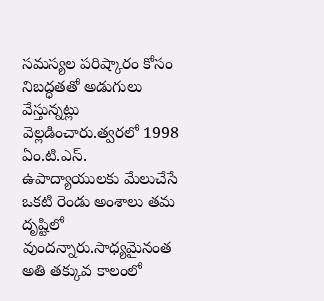సమస్యల పరిష్కారం కోసం నిబద్ధతతో అడుగులు వేస్తున్నట్లు వెల్లడించారు.త్వరలో 1998 ఏం.టి.ఎస్. ఉపాద్యాయులకు మేలుచేసే ఒకటి రెండు అంశాలు తమ దృష్టిలో వుందన్నారు.సాధ్యమైనంత అతి తక్కువ కాలంలో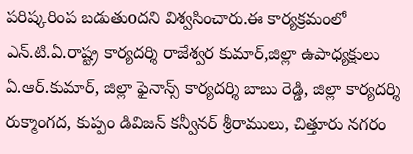పరిష్కరింప బడుతుoదని విశ్వసించారు.ఈ కార్యక్రమంలో ఎన్.టి.ఏ.రాష్ట్ర కార్యదర్శి రాజేశ్వర కుమార్,జిల్లా ఉపాధ్యక్షులు ఏ.ఆర్.కుమార్, జిల్లా ఫైనాన్స్ కార్యదర్శి బాబు రెడ్డి, జిల్లా కార్యదర్శి రుక్మాంగద, కుప్పం డివిజన్ కన్వీనర్ శ్రీరాములు, చిత్తూరు నగరం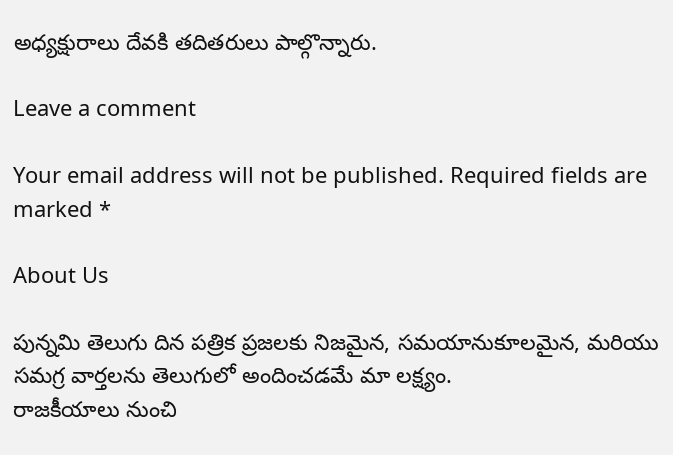అధ్యక్షురాలు దేవకి తదితరులు పాల్గొన్నారు.

Leave a comment

Your email address will not be published. Required fields are marked *

About Us

పున్నమి తెలుగు దిన పత్రిక ప్రజలకు నిజమైన, సమయానుకూలమైన, మరియు సమగ్ర వార్తలను తెలుగులో అందించడమే మా లక్ష్యం.
రాజకీయాలు నుంచి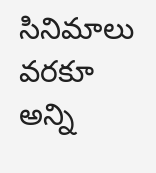సినిమాలు వరకూ అన్ని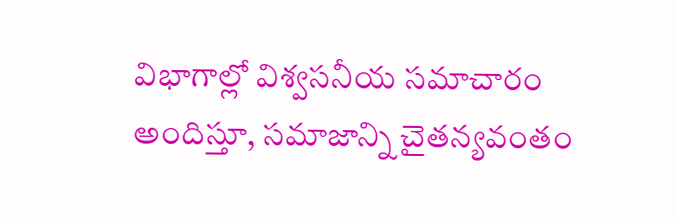విభాగాల్లో విశ్వసనీయ సమాచారం అందిస్తూ, సమాజాన్ని చైతన్యవంతం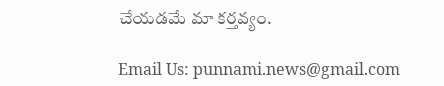చేయడమే మా కర్తవ్యం.

Email Us: punnami.news@gmail.com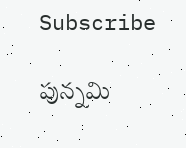Subscribe

పున్నమి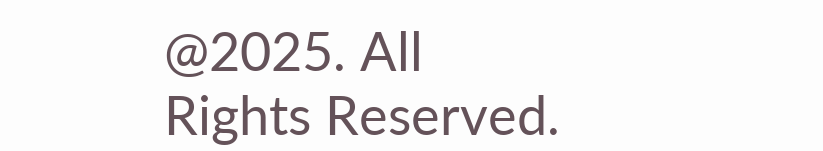@2025. All Rights Reserved.